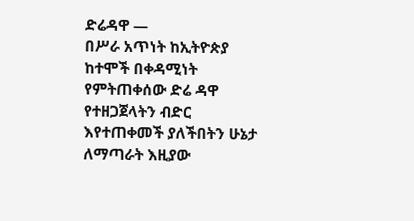ድሬዳዋ —
በሥራ አጥነት ከኢትዮጵያ ከተሞች በቀዳሚነት የምትጠቀሰው ድሬ ዳዋ የተዘጋጀላትን ብድር እየተጠቀመች ያለችበትን ሁኔታ ለማጣራት እዚያው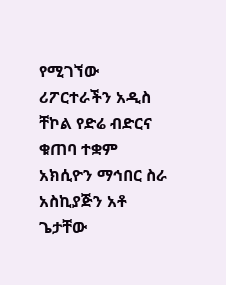የሚገኘው ሪፖርተራችን አዲስ ቸኮል የድሬ ብድርና ቁጠባ ተቋም አክሲዮን ማኅበር ስራ አስኪያጅን አቶ ጌታቸው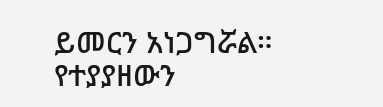ይመርን አነጋግሯል።
የተያያዘውን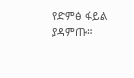የድምፅ ፋይል ያዳምጡ።